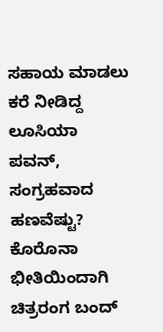ಸಹಾಯ ಮಾಡಲು ಕರೆ ನೀಡಿದ್ದ ಲೂಸಿಯಾ ಪವನ್, ಸಂಗ್ರಹವಾದ ಹಣವೆಷ್ಟು?
ಕೊರೊನಾ ಭೀತಿಯಿಂದಾಗಿ ಚಿತ್ರರಂಗ ಬಂದ್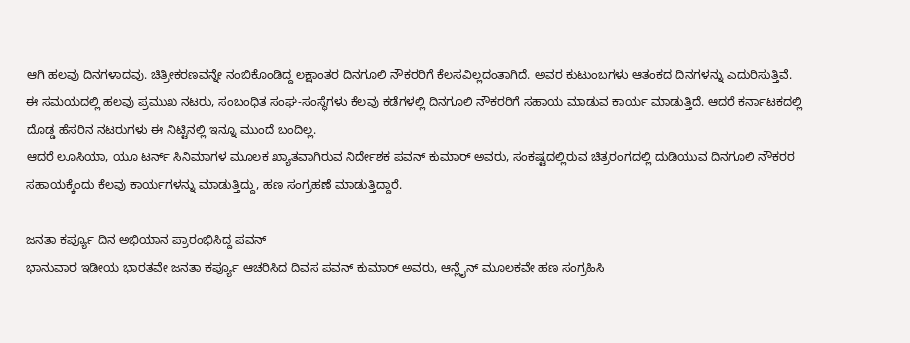ಆಗಿ ಹಲವು ದಿನಗಳಾದವು. ಚಿತ್ರೀಕರಣವನ್ನೇ ನಂಬಿಕೊಂಡಿದ್ದ ಲಕ್ಷಾಂತರ ದಿನಗೂಲಿ ನೌಕರರಿಗೆ ಕೆಲಸವಿಲ್ಲದಂತಾಗಿದೆ. ಅವರ ಕುಟುಂಬಗಳು ಆತಂಕದ ದಿನಗಳನ್ನು ಎದುರಿಸುತ್ತಿವೆ.
ಈ ಸಮಯದಲ್ಲಿ ಹಲವು ಪ್ರಮುಖ ನಟರು, ಸಂಬಂಧಿತ ಸಂಘ-ಸಂಸ್ಥೆಗಳು ಕೆಲವು ಕಡೆಗಳಲ್ಲಿ ದಿನಗೂಲಿ ನೌಕರರಿಗೆ ಸಹಾಯ ಮಾಡುವ ಕಾರ್ಯ ಮಾಡುತ್ತಿದೆ. ಆದರೆ ಕರ್ನಾಟಕದಲ್ಲಿ ದೊಡ್ಡ ಹೆಸರಿನ ನಟರುಗಳು ಈ ನಿಟ್ಟಿನಲ್ಲಿ ಇನ್ನೂ ಮುಂದೆ ಬಂದಿಲ್ಲ.
ಆದರೆ ಲೂಸಿಯಾ, ಯೂ ಟರ್ನ್ ಸಿನಿಮಾಗಳ ಮೂಲಕ ಖ್ಯಾತವಾಗಿರುವ ನಿರ್ದೇಶಕ ಪವನ್ ಕುಮಾರ್ ಅವರು, ಸಂಕಷ್ಟದಲ್ಲಿರುವ ಚಿತ್ರರಂಗದಲ್ಲಿ ದುಡಿಯುವ ದಿನಗೂಲಿ ನೌಕರರ ಸಹಾಯಕ್ಕೆಂದು ಕೆಲವು ಕಾರ್ಯಗಳನ್ನು ಮಾಡುತ್ತಿದ್ದು, ಹಣ ಸಂಗ್ರಹಣೆ ಮಾಡುತ್ತಿದ್ದಾರೆ.

ಜನತಾ ಕರ್ಪ್ಯೂ ದಿನ ಅಭಿಯಾನ ಪ್ರಾರಂಭಿಸಿದ್ದ ಪವನ್
ಭಾನುವಾರ ಇಡೀಯ ಭಾರತವೇ ಜನತಾ ಕರ್ಪ್ಯೂ ಆಚರಿಸಿದ ದಿವಸ ಪವನ್ ಕುಮಾರ್ ಅವರು, ಆನ್ಲೈನ್ ಮೂಲಕವೇ ಹಣ ಸಂಗ್ರಹಿಸಿ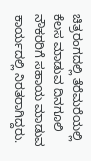ಚಿತ್ರರಂಗದಲ್ಲಿ ತೆರೆಮರೆಯಲ್ಲಿ ಕೆಲಸ ಮಾಡುವ ದಿನಗೂಲಿ ನೌಕರರಿಗೆ ಸಹಾಯ ಮಾಡುವ ಕಾರ್ಯದಲ್ಲಿ ನಿರತರಾಗಿದ್ದರು.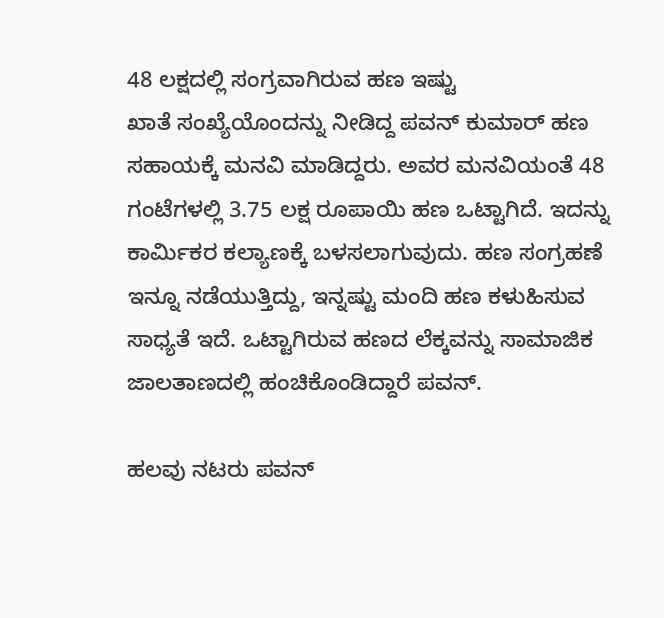48 ಲಕ್ಷದಲ್ಲಿ ಸಂಗ್ರವಾಗಿರುವ ಹಣ ಇಷ್ಟು
ಖಾತೆ ಸಂಖ್ಯೆಯೊಂದನ್ನು ನೀಡಿದ್ದ ಪವನ್ ಕುಮಾರ್ ಹಣ ಸಹಾಯಕ್ಕೆ ಮನವಿ ಮಾಡಿದ್ದರು. ಅವರ ಮನವಿಯಂತೆ 48 ಗಂಟೆಗಳಲ್ಲಿ 3.75 ಲಕ್ಷ ರೂಪಾಯಿ ಹಣ ಒಟ್ಟಾಗಿದೆ. ಇದನ್ನು ಕಾರ್ಮಿಕರ ಕಲ್ಯಾಣಕ್ಕೆ ಬಳಸಲಾಗುವುದು. ಹಣ ಸಂಗ್ರಹಣೆ ಇನ್ನೂ ನಡೆಯುತ್ತಿದ್ದು, ಇನ್ನಷ್ಟು ಮಂದಿ ಹಣ ಕಳುಹಿಸುವ ಸಾಧ್ಯತೆ ಇದೆ. ಒಟ್ಟಾಗಿರುವ ಹಣದ ಲೆಕ್ಕವನ್ನು ಸಾಮಾಜಿಕ ಜಾಲತಾಣದಲ್ಲಿ ಹಂಚಿಕೊಂಡಿದ್ದಾರೆ ಪವನ್.

ಹಲವು ನಟರು ಪವನ್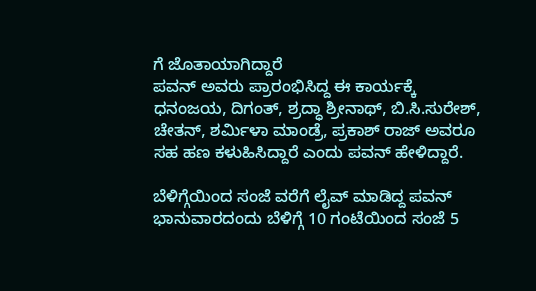ಗೆ ಜೊತಾಯಾಗಿದ್ದಾರೆ
ಪವನ್ ಅವರು ಪ್ರಾರಂಭಿಸಿದ್ದ ಈ ಕಾರ್ಯಕ್ಕೆ ಧನಂಜಯ, ದಿಗಂತ್, ಶ್ರದ್ಧಾ ಶ್ರೀನಾಥ್, ಬಿ.ಸಿ.ಸುರೇಶ್, ಚೇತನ್, ಶರ್ಮಿಳಾ ಮಾಂಡ್ರೆ, ಪ್ರಕಾಶ್ ರಾಜ್ ಅವರೂ ಸಹ ಹಣ ಕಳುಹಿಸಿದ್ದಾರೆ ಎಂದು ಪವನ್ ಹೇಳಿದ್ದಾರೆ.

ಬೆಳಿಗ್ಗೆಯಿಂದ ಸಂಜೆ ವರೆಗೆ ಲೈವ್ ಮಾಡಿದ್ದ ಪವನ್
ಭಾನುವಾರದಂದು ಬೆಳಿಗ್ಗೆ 10 ಗಂಟೆಯಿಂದ ಸಂಜೆ 5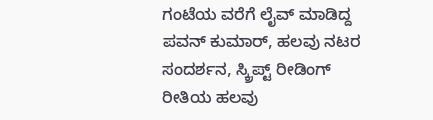ಗಂಟೆಯ ವರೆಗೆ ಲೈವ್ ಮಾಡಿದ್ದ ಪವನ್ ಕುಮಾರ್, ಹಲವು ನಟರ ಸಂದರ್ಶನ, ಸ್ಕ್ರಿಪ್ಟ್ ರೀಡಿಂಗ್ ರೀತಿಯ ಹಲವು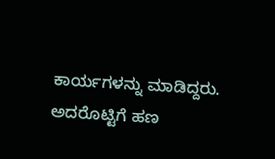ಕಾರ್ಯಗಳನ್ನು ಮಾಡಿದ್ದರು. ಅದರೊಟ್ಟಿಗೆ ಹಣ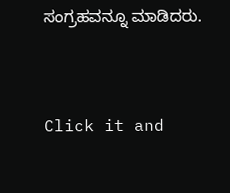ಸಂಗ್ರಹವನ್ನೂ ಮಾಡಿದರು.


Click it and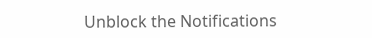Unblock the Notifications